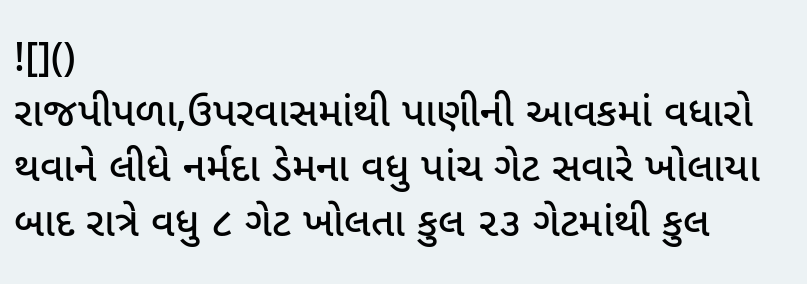![]()
રાજપીપળા,ઉપરવાસમાંથી પાણીની આવકમાં વધારો થવાને લીધે નર્મદા ડેમના વધુ પાંચ ગેટ સવારે ખોલાયા બાદ રાત્રે વધુ ૮ ગેટ ખોલતા કુલ ૨૩ ગેટમાંથી કુલ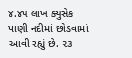૪.૪૫ લાખ ક્યુસેક પાણી નદીમાં છોડવામાં આવી રહ્યું છે. ૨૩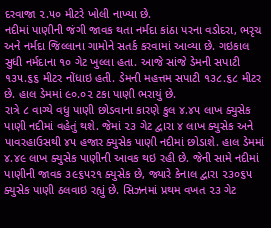દરવાજા ૨.૫૦ મીટરે ખોલી નાખ્યા છે.
નદીમાં પાણીની જંગી જાવક થતા નર્મદા કાંઠા પરના વડોદરા, ભરૃચ અને નર્મદા જિલ્લાના ગામોને સતર્ક કરવામાં આવ્યા છે. ગઇકાલ સુધી નર્મદાના ૧૦ ગેટ ખુલ્લા હતા. આજે સાંજે ડેમની સપાટી ૧૩૫.૬૬ મીટર નોંધાઇ હતી. ડેમની મહત્તમ સપાટી ૧૩૮.૬૮ મીટર છે. હાલ ડેમમાં ૯૦.૦૨ ટકા પાણી ભરાયું છે.
રાત્રે ૮ વાગ્યે વધુ પાણી છોડવાના કારણે કુલ ૪.૪૫ લાખ ક્યુસેક પાણી નદીમાં વહેતું થશે. જેમાં ૨૩ ગેટ દ્વારા ૪ લાખ ક્યુસેક અને પાવરહાઉસથી ૪૫ હજાર ક્યુસેક પાણી નદીમાં છોડાશે. હાલ ડેમમાં ૪.૪૯ લાખ ક્યુસેક પાણીની આવક થઇ રહી છે. જેની સામે નદીમાં પાણીની જાવક ૩૯૬૫૨૧ ક્યુસેક છે, જ્યારે કેનાલ દ્વારા ૨૩૦૬૫ ક્યુસેક પાણી ઠલવાઇ રહ્યું છે. સિઝનમાં પ્રથમ વખત ૨૩ ગેટ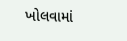ખોલવામાં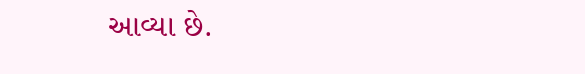આવ્યા છે.